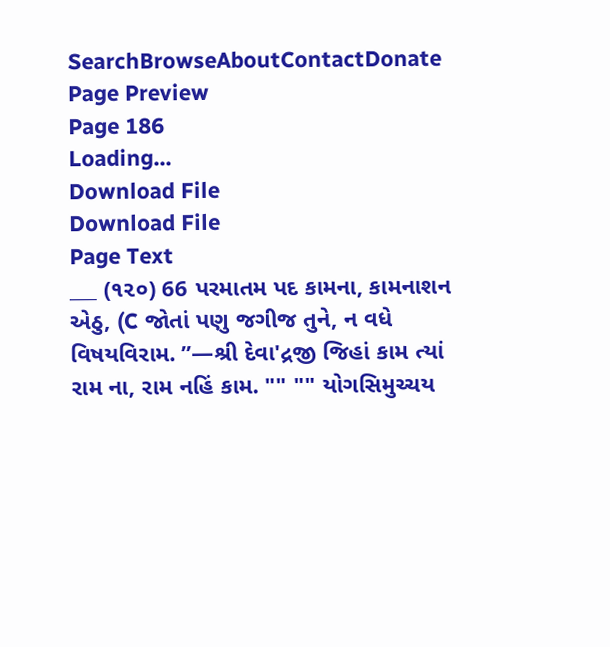SearchBrowseAboutContactDonate
Page Preview
Page 186
Loading...
Download File
Download File
Page Text
___ (૧૨૦) 66 પરમાતમ પદ કામના, કામનાશન એઠુ, (C જોતાં પણુ જગીજ તુને, ન વધે વિષયવિરામ. ”—શ્રી દેવા'દ્રજી જિહાં કામ ત્યાં રામ ના, રામ નહિં કામ. "" "" યોગસિમુચ્ચય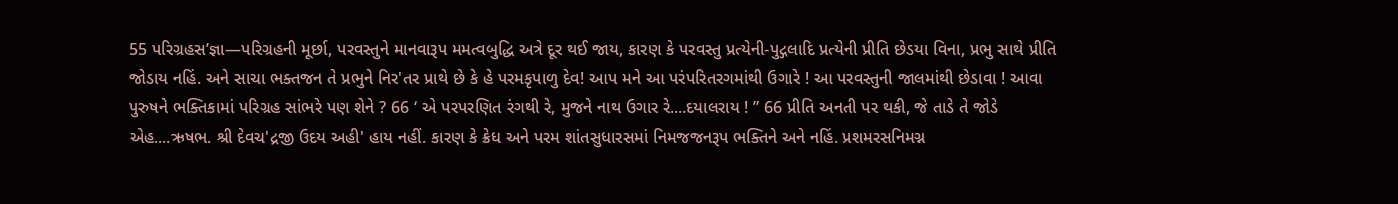55 પરિગ્રહસ’જ્ઞા—પરિગ્રહની મૂર્છા, પરવસ્તુને માનવારૂપ મમત્વબુદ્ધિ અત્રે દૂર થઈ જાય, કારણ કે પરવસ્તુ પ્રત્યેની-પુદ્ગલાદિ પ્રત્યેની પ્રીતિ છેડયા વિના, પ્રભુ સાથે પ્રીતિ જોડાય નહિં. અને સાચા ભક્તજન તે પ્રભુને નિર'તર પ્રાથે છે કે હે પરમકૃપાળુ દેવ! આપ મને આ પરંપરિતરગમાંથી ઉગારે ! આ પરવસ્તુની જાલમાંથી છેડાવા ! આવા પુરુષને ભક્તિકામાં પરિગ્રહ સાંભરે પણ શેને ? 66 ‘ એ પરપરણિત રંગથી રે, મુજને નાથ ઉગાર રે....દયાલરાય ! ” 66 પ્રીતિ અનતી પર થકી, જે તાડે તે જોડે એહ....ઋષભ. શ્રી દેવચ'દ્રજી ઉદય અહી' હાય નહીં. કારણ કે ક્રેધ અને પરમ શાંતસુધારસમાં નિમજજનરૂપ ભક્તિને અને નહિં. પ્રશમરસનિમગ્ન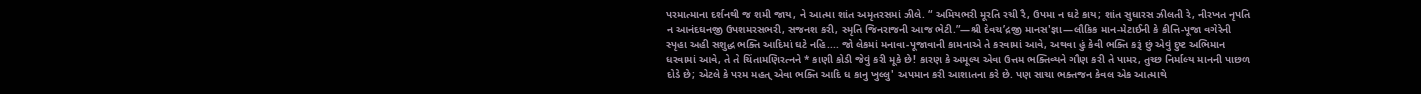પરમાત્માના દર્શનથી જ શમી જાય, ને આત્મા શાંત અમૃતરસમાં ઝીલે. “ અમિયભરી મૂરતિ રચી રૈ, ઉપમા ન ઘટે કાય; શાંત સુધારસ ઝીલતી રે, નીરખત નૃપતિ ન આનંદઘનજી ઉપશમરસભરી, સજનશ કરી, સ્મૃતિ જિનરાજની આજ ભેટી.”—શ્રી દેવચ’દ્રજી માનસ'જ્ઞા—લૌકિક માન-મેટાઈની કે કીત્તિ-પૂજા વગેરેની સ્પૃહા અહી સશુદ્ધ ભક્તિ આદિમાં ઘટે નહિ.... જો લેકમાં મનાવા-પૂજાવાની કામનાએ તે કરવામાં આવે, અથવા હું કેવી ભક્તિ કરૂં છું એવું દુષ્ટ અભિમાન ધરવામાં આવે, તે તે ચિંતામણિરત્નને * કાણી કોડી જેવું કરી મૂકે છે! કારણ કે અમૂલ્ય એવા ઉત્તમ ભક્તિવ્યને ગૌણ કરી તે પામર, તુચ્છ નિર્માલ્ય માનની પાછળ દોડે છે; એટલે કે પરમ મહત્ એવા ભક્તિ આદિ ધ કાનુ ખુલ્લુ' અપમાન કરી આશાતના કરે છે. પણ સાચા ભક્તજન કેવલ એક આત્માથે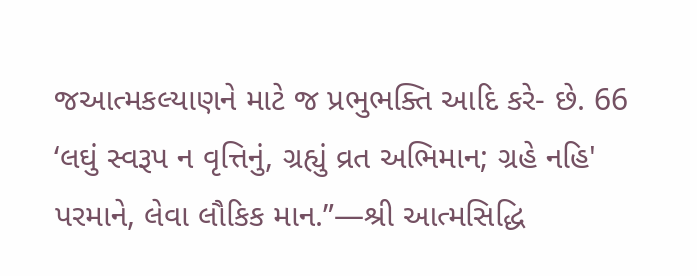જઆત્મકલ્યાણને માટે જ પ્રભુભક્તિ આદિ કરે- છે. 66 ‘લઘું સ્વરૂપ ન વૃત્તિનું, ગ્રહ્યું વ્રત અભિમાન; ગ્રહે નહિ' પરમાને, લેવા લૌકિક માન.”—શ્રી આત્મસિદ્ધિ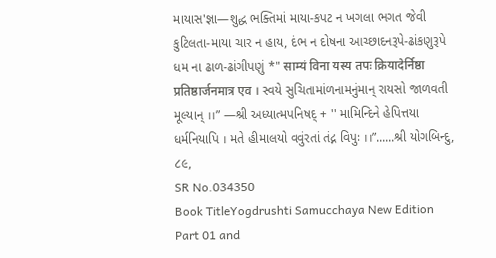માયાસ'જ્ઞા—શુદ્ધ ભક્તિમાં માયા-કપટ ન ખગલા ભગત જેવી કુટિલતા-માયા ચાર ન હાય, દંભ ન દોષના આચ્છાદનરૂપે-ઢાંકણુરૂપે ધમ ના ઢાળ-ઢાંગીપણું *" साम्यं विना यस्य तपः क्रियादेर्निष्ठा प्रतिष्ठार्जनमात्र एव । સ્વયે સુચિતામાંળનામનુંમાન્ રાયસો જાળવતી મૂલ્યાન્ ।।” —શ્રી અધ્યાત્મપનિષદ્ + '' મામિન્દિને હેપિત્તયા ધર્મનિયાપિ । મતે હીમાલયો વવુંરતાં તંદ્ન વિપુઃ ।।”......શ્રી યોગબિન્દુ, ૮૯,
SR No.034350
Book TitleYogdrushti Samucchaya New Edition Part 01 and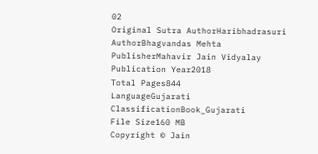02
Original Sutra AuthorHaribhadrasuri
AuthorBhagvandas Mehta
PublisherMahavir Jain Vidyalay
Publication Year2018
Total Pages844
LanguageGujarati
ClassificationBook_Gujarati
File Size160 MB
Copyright © Jain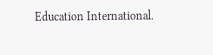Education International.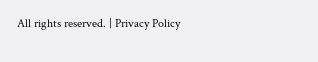All rights reserved. | Privacy Policy